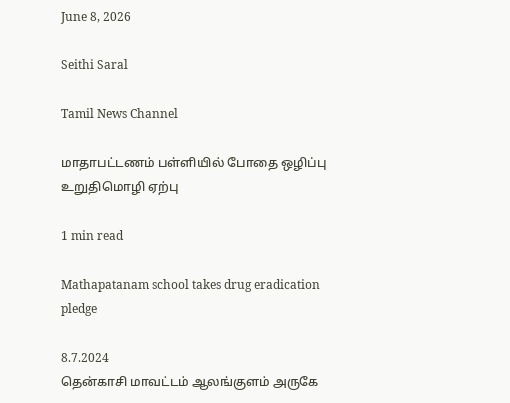June 8, 2026

Seithi Saral

Tamil News Channel

மாதாபட்டணம் பள்ளியில் போதை ஒழிப்பு உறுதிமொழி ஏற்பு

1 min read

Mathapatanam school takes drug eradication pledge

8.7.2024
தென்காசி மாவட்டம் ஆலங்குளம் அருகே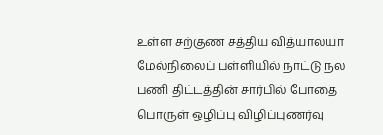உள்ள சற்குண சத்திய வித்யாலயா மேல்நிலைப் பள்ளியில் நாட்டு நல பணி திட்டத்தின் சார்பில் போதை பொருள் ஒழிப்பு விழிப்புணர்வு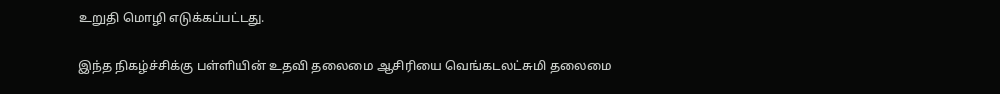உறுதி மொழி எடுக்கப்பட்டது.

இந்த நிகழ்ச்சிக்கு பள்ளியின் உதவி தலைமை ஆசிரியை வெங்கடலட்சுமி தலைமை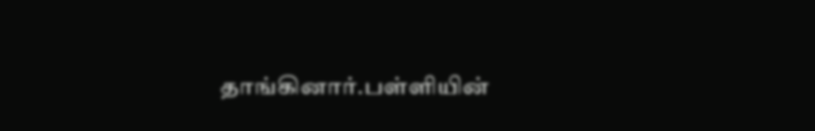தாங்கினார்.பள்ளியின்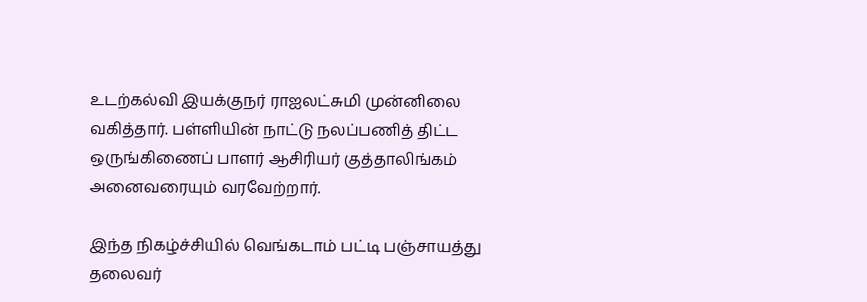உடற்கல்வி இயக்குநர் ராஐலட்சுமி முன்னிலை வகித்தார். பள்ளியின் நாட்டு நலப்பணித் திட்ட ஒருங்கிணைப் பாளர் ஆசிரியர் குத்தாலிங்கம் அனைவரையும் வரவேற்றார்.

இந்த நிகழ்ச்சியில் வெங்கடாம் பட்டி பஞ்சாயத்து தலைவர்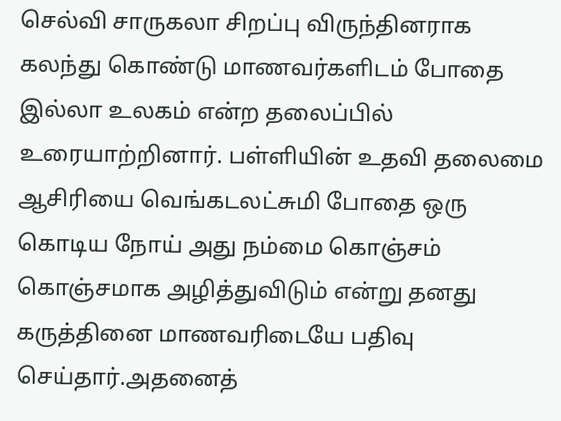செல்வி சாருகலா சிறப்பு விருந்தினராக கலந்து கொண்டு மாணவர்களிடம் போதை இல்லா உலகம் என்ற தலைப்பில் உரையாற்றினார். பள்ளியின் உதவி தலைமை ஆசிரியை வெங்கடலட்சுமி போதை ஒரு கொடிய நோய் அது நம்மை கொஞ்சம் கொஞ்சமாக அழித்துவிடும் என்று தனது கருத்தினை மாணவரிடையே பதிவு செய்தார்.அதனைத்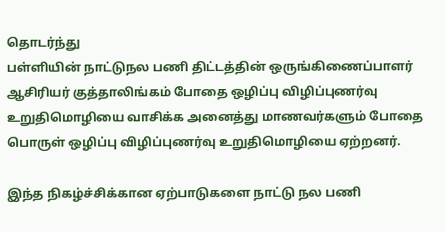தொடர்ந்து
பள்ளியின் நாட்டுநல பணி திட்டத்தின் ஒருங்கிணைப்பாளர் ஆசிரியர் குத்தாலிங்கம் போதை ஒழிப்பு விழிப்புணர்வு உறுதிமொழியை வாசிக்க அனைத்து மாணவர்களும் போதை பொருள் ஒழிப்பு விழிப்புணர்வு உறுதிமொழியை ஏற்றனர்.

இந்த நிகழ்ச்சிக்கான ஏற்பாடுகளை நாட்டு நல பணி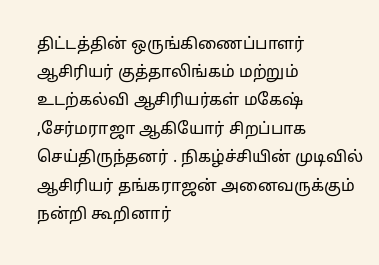திட்டத்தின் ஒருங்கிணைப்பாளர் ஆசிரியர் குத்தாலிங்கம் மற்றும் உடற்கல்வி ஆசிரியர்கள் மகேஷ் ,சேர்மராஜா ஆகியோர் சிறப்பாக செய்திருந்தனர் . நிகழ்ச்சியின் முடிவில் ஆசிரியர் தங்கராஜன் அனைவருக்கும் நன்றி கூறினார்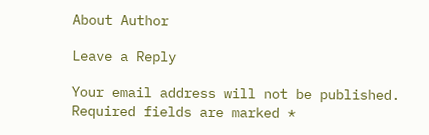About Author

Leave a Reply

Your email address will not be published. Required fields are marked *